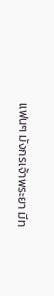แฟนๆ มังกรเจ้าพระยา มีท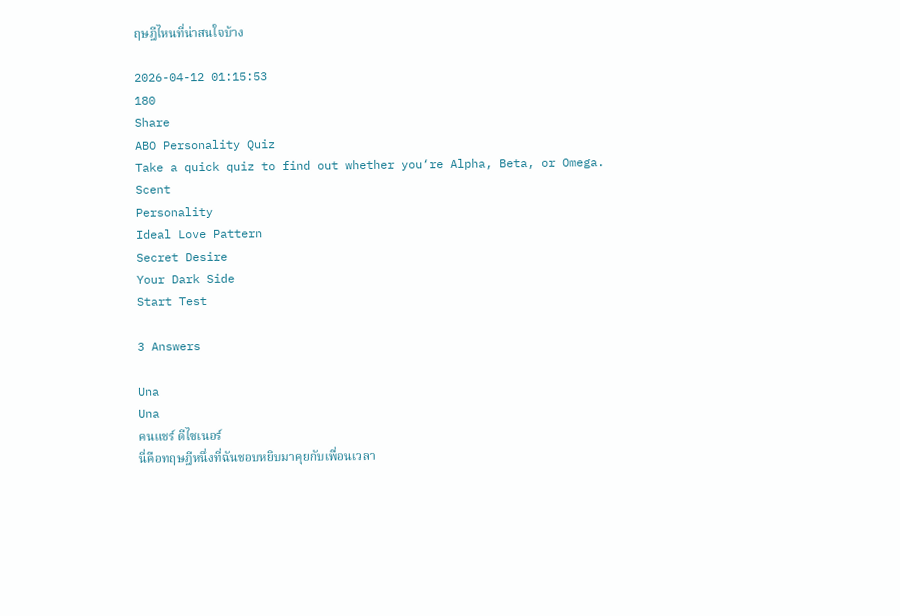ฤษฎีไหนที่น่าสนใจบ้าง

2026-04-12 01:15:53
180
Share
ABO Personality Quiz
Take a quick quiz to find out whether you‘re Alpha, Beta, or Omega.
Scent
Personality
Ideal Love Pattern
Secret Desire
Your Dark Side
Start Test

3 Answers

Una
Una
คนแชร์ ดีไซเนอร์
นี่คือทฤษฎีหนึ่งที่ฉันชอบหยิบมาคุยกับเพื่อนเวลา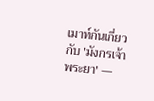เมาท์กันเกี่ยวกับ 'มังกรเจ้าพระยา' —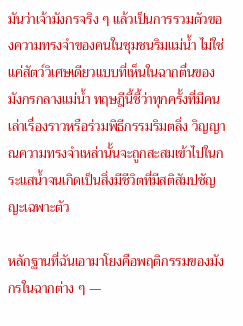มันว่าเจ้ามังกรจริง ๆ แล้วเป็นการรวมตัวของความทรงจำของคนในชุมชนริมแม่น้ำ ไม่ใช่แค่สัตว์วิเศษเดียวแบบที่เห็นในฉากตื่นของมังกรกลางแม่น้ำ ทฤษฎีนี้ชี้ว่าทุกครั้งที่มีคนเล่าเรื่องราวหรือร่วมพิธีกรรมริมตลิ่ง วิญญาณความทรงจำเหล่านั้นจะถูกสะสมเข้าไปในกระแสน้ำจนเกิดเป็นสิ่งมีชีวิตที่มีสติสัมปชัญญะเฉพาะตัว

หลักฐานที่ฉันเอามาโยงคือพฤติกรรมของมังกรในฉากต่าง ๆ —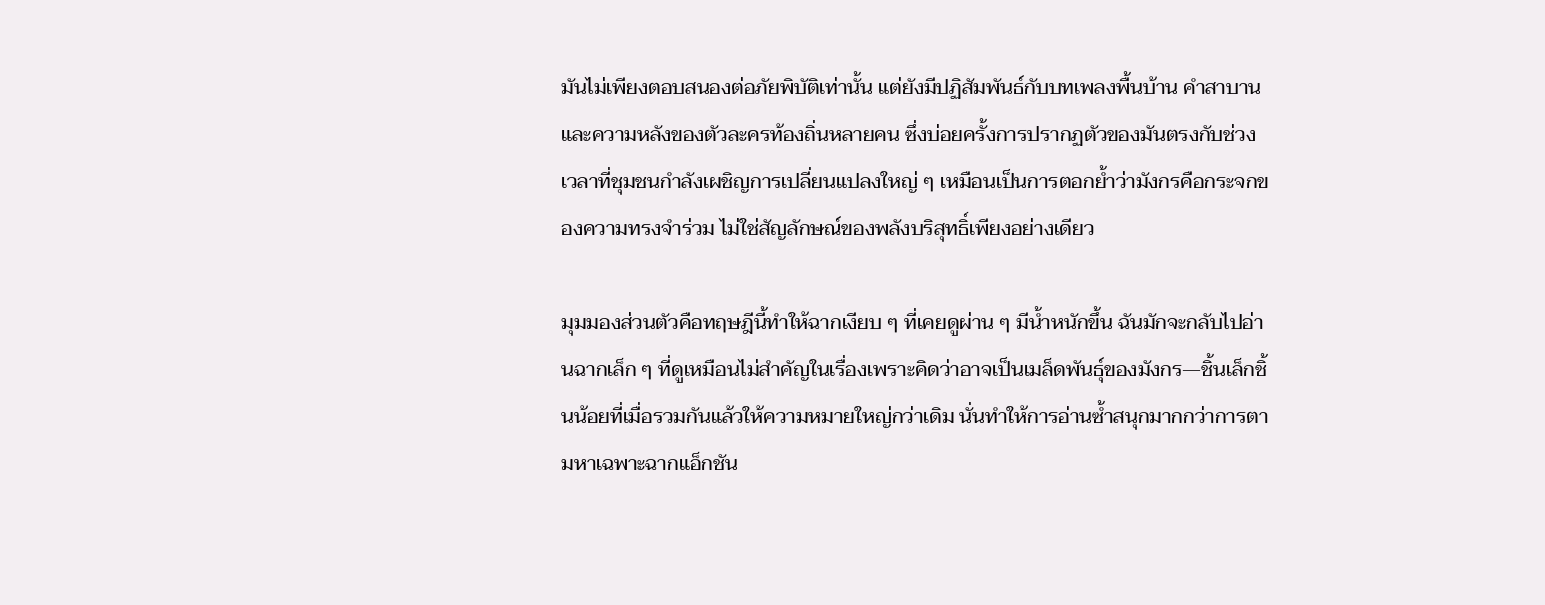มันไม่เพียงตอบสนองต่อภัยพิบัติเท่านั้น แต่ยังมีปฏิสัมพันธ์กับบทเพลงพื้นบ้าน คำสาบาน และความหลังของตัวละครท้องถิ่นหลายคน ซึ่งบ่อยครั้งการปรากฏตัวของมันตรงกับช่วงเวลาที่ชุมชนกำลังเผชิญการเปลี่ยนแปลงใหญ่ ๆ เหมือนเป็นการตอกย้ำว่ามังกรคือกระจกของความทรงจำร่วม ไม่ใช่สัญลักษณ์ของพลังบริสุทธิ์เพียงอย่างเดียว

มุมมองส่วนตัวคือทฤษฎีนี้ทำให้ฉากเงียบ ๆ ที่เคยดูผ่าน ๆ มีน้ำหนักขึ้น ฉันมักจะกลับไปอ่านฉากเล็ก ๆ ที่ดูเหมือนไม่สำคัญในเรื่องเพราะคิดว่าอาจเป็นเมล็ดพันธุ์ของมังกร—ชิ้นเล็กชิ้นน้อยที่เมื่อรวมกันแล้วให้ความหมายใหญ่กว่าเดิม นั่นทำให้การอ่านซ้ำสนุกมากกว่าการตามหาเฉพาะฉากแอ็กชัน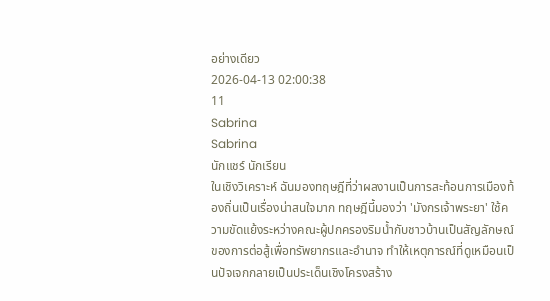อย่างเดียว
2026-04-13 02:00:38
11
Sabrina
Sabrina
นักแชร์ นักเรียน
ในเชิงวิเคราะห์ ฉันมองทฤษฎีที่ว่าผลงานเป็นการสะท้อนการเมืองท้องถิ่นเป็นเรื่องน่าสนใจมาก ทฤษฎีนี้มองว่า 'มังกรเจ้าพระยา' ใช้ความขัดแย้งระหว่างคณะผู้ปกครองริมน้ำกับชาวบ้านเป็นสัญลักษณ์ของการต่อสู้เพื่อทรัพยากรและอำนาจ ทำให้เหตุการณ์ที่ดูเหมือนเป็นปัจเจกกลายเป็นประเด็นเชิงโครงสร้าง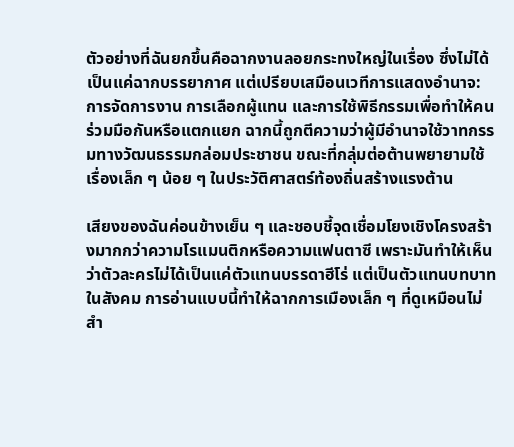ตัวอย่างที่ฉันยกขึ้นคือฉากงานลอยกระทงใหญ่ในเรื่อง ซึ่งไม่ได้เป็นแค่ฉากบรรยากาศ แต่เปรียบเสมือนเวทีการแสดงอำนาจ: การจัดการงาน การเลือกผู้แทน และการใช้พิธีกรรมเพื่อทำให้คนร่วมมือกันหรือแตกแยก ฉากนี้ถูกตีความว่าผู้มีอำนาจใช้วาทกรรมทางวัฒนธรรมกล่อมประชาชน ขณะที่กลุ่มต่อต้านพยายามใช้เรื่องเล็ก ๆ น้อย ๆ ในประวัติศาสตร์ท้องถิ่นสร้างแรงต้าน

เสียงของฉันค่อนข้างเย็น ๆ และชอบชี้จุดเชื่อมโยงเชิงโครงสร้างมากกว่าความโรแมนติกหรือความแฟนตาซี เพราะมันทำให้เห็นว่าตัวละครไม่ได้เป็นแค่ตัวแทนบรรดาฮีโร่ แต่เป็นตัวแทนบทบาทในสังคม การอ่านแบบนี้ทำให้ฉากการเมืองเล็ก ๆ ที่ดูเหมือนไม่สำ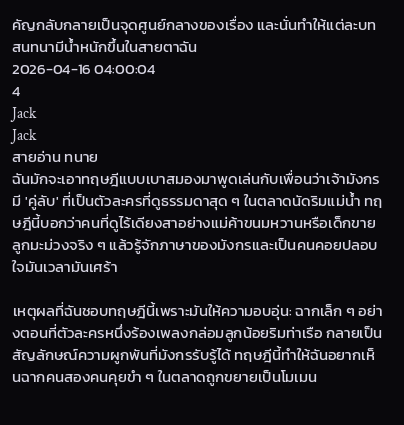คัญกลับกลายเป็นจุดศูนย์กลางของเรื่อง และนั่นทำให้แต่ละบทสนทนามีน้ำหนักขึ้นในสายตาฉัน
2026-04-16 04:00:04
4
Jack
Jack
สายอ่าน ทนาย
ฉันมักจะเอาทฤษฎีแบบเบาสมองมาพูดเล่นกับเพื่อนว่าเจ้ามังกรมี 'คู่ลับ' ที่เป็นตัวละครที่ดูธรรมดาสุด ๆ ในตลาดนัดริมแม่น้ำ ทฤษฎีนี้บอกว่าคนที่ดูไร้เดียงสาอย่างแม่ค้าขนมหวานหรือเด็กขายลูกมะม่วงจริง ๆ แล้วรู้จักภาษาของมังกรและเป็นคนคอยปลอบใจมันเวลามันเศร้า

เหตุผลที่ฉันชอบทฤษฎีนี้เพราะมันให้ความอบอุ่น: ฉากเล็ก ๆ อย่างตอนที่ตัวละครหนึ่งร้องเพลงกล่อมลูกน้อยริมท่าเรือ กลายเป็นสัญลักษณ์ความผูกพันที่มังกรรับรู้ได้ ทฤษฎีนี้ทำให้ฉันอยากเห็นฉากคนสองคนคุยขำ ๆ ในตลาดถูกขยายเป็นโมเมน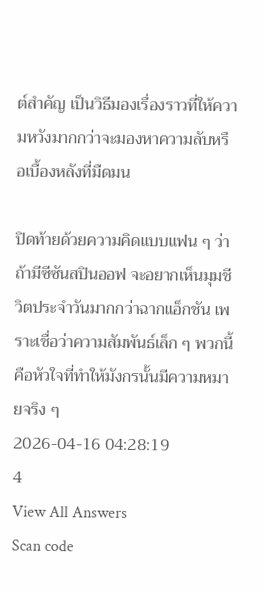ต์สำคัญ เป็นวิธีมองเรื่องราวที่ให้ความหวังมากกว่าจะมองหาความลับหรือเบื้องหลังที่มืดมน

ปิดท้ายด้วยความคิดแบบแฟน ๆ ว่าถ้ามีซีซันสปินออฟ จะอยากเห็นมุมชีวิตประจำวันมากกว่าฉากแอ็กชัน เพราะเชื่อว่าความสัมพันธ์เล็ก ๆ พวกนี้คือหัวใจที่ทำให้มังกรนั้นมีความหมายจริง ๆ
2026-04-16 04:28:19
4
View All Answers
Scan code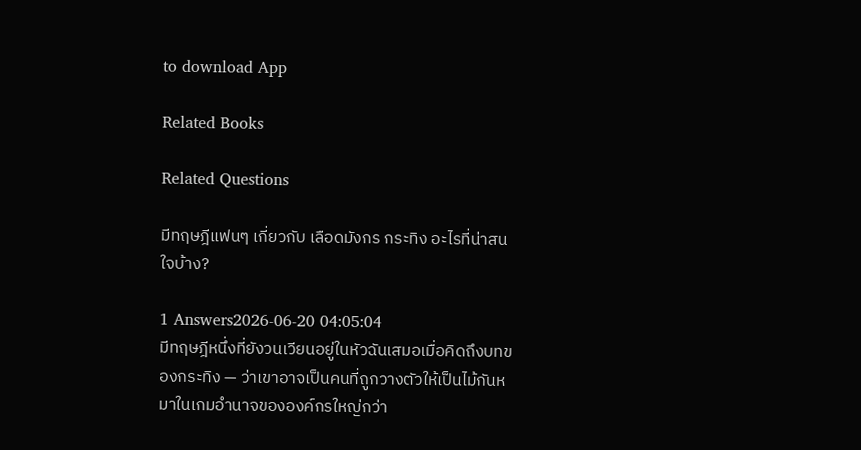to download App

Related Books

Related Questions

มีทฤษฎีแฟนๆ เกี่ยวกับ เลือดมังกร กระทิง อะไรที่น่าสนใจบ้าง?

1 Answers2026-06-20 04:05:04
มีทฤษฎีหนึ่งที่ยังวนเวียนอยู่ในหัวฉันเสมอเมื่อคิดถึงบทของกระทิง — ว่าเขาอาจเป็นคนที่ถูกวางตัวให้เป็นไม้กันหมาในเกมอำนาจขององค์กรใหญ่กว่า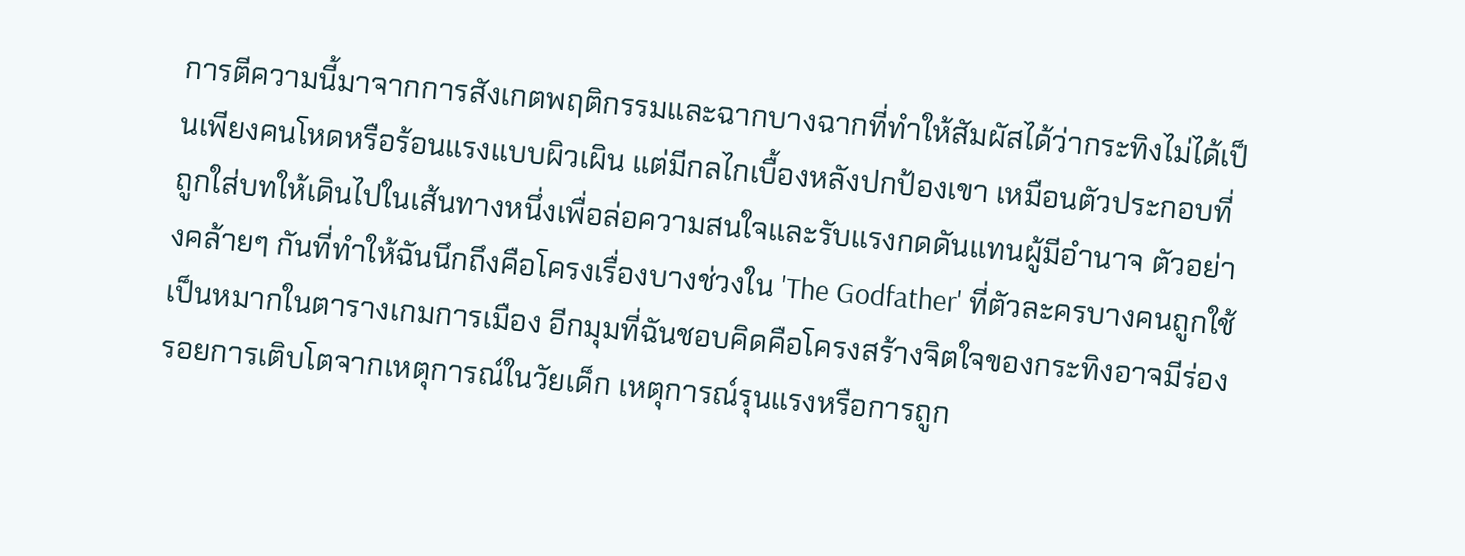การตีความนี้มาจากการสังเกตพฤติกรรมและฉากบางฉากที่ทำให้สัมผัสได้ว่ากระทิงไม่ได้เป็นเพียงคนโหดหรือร้อนแรงแบบผิวเผิน แต่มีกลไกเบื้องหลังปกป้องเขา เหมือนตัวประกอบที่ถูกใส่บทให้เดินไปในเส้นทางหนึ่งเพื่อล่อความสนใจและรับแรงกดดันแทนผู้มีอำนาจ ตัวอย่างคล้ายๆ กันที่ทำให้ฉันนึกถึงคือโครงเรื่องบางช่วงใน 'The Godfather' ที่ตัวละครบางคนถูกใช้เป็นหมากในตารางเกมการเมือง อีกมุมที่ฉันชอบคิดคือโครงสร้างจิตใจของกระทิงอาจมีร่องรอยการเติบโตจากเหตุการณ์ในวัยเด็ก เหตุการณ์รุนแรงหรือการถูก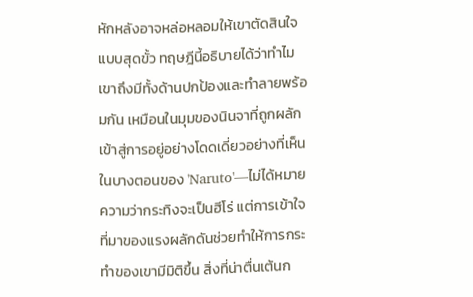หักหลังอาจหล่อหลอมให้เขาตัดสินใจแบบสุดขั้ว ทฤษฎีนี้อธิบายได้ว่าทำไมเขาถึงมีทั้งด้านปกป้องและทำลายพร้อมกัน เหมือนในมุมของนินจาที่ถูกผลักเข้าสู่การอยู่อย่างโดดเดี่ยวอย่างที่เห็นในบางตอนของ 'Naruto'—ไม่ได้หมายความว่ากระทิงจะเป็นฮีโร่ แต่การเข้าใจที่มาของแรงผลักดันช่วยทำให้การกระทำของเขามีมิติขึ้น สิ่งที่น่าตื่นเต้นก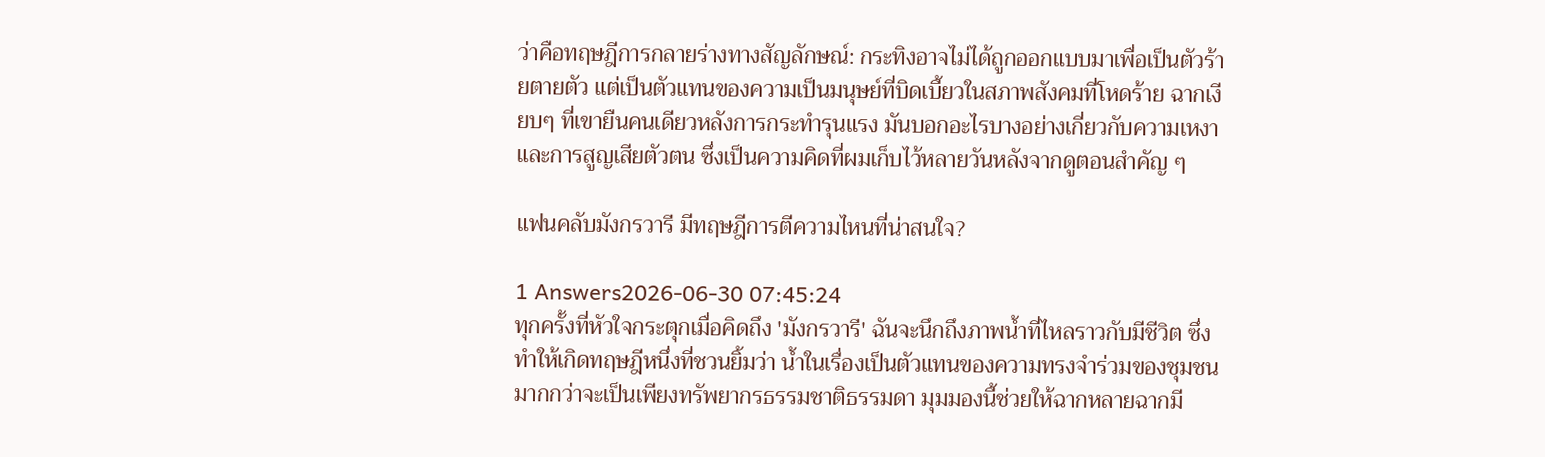ว่าคือทฤษฎีการกลายร่างทางสัญลักษณ์: กระทิงอาจไม่ได้ถูกออกแบบมาเพื่อเป็นตัวร้ายตายตัว แต่เป็นตัวแทนของความเป็นมนุษย์ที่บิดเบี้ยวในสภาพสังคมที่โหดร้าย ฉากเงียบๆ ที่เขายืนคนเดียวหลังการกระทำรุนแรง มันบอกอะไรบางอย่างเกี่ยวกับความเหงาและการสูญเสียตัวตน ซึ่งเป็นความคิดที่ผมเก็บไว้หลายวันหลังจากดูตอนสำคัญ ๆ

แฟนคลับมังกรวารี มีทฤษฎีการตีความไหนที่น่าสนใจ?

1 Answers2026-06-30 07:45:24
ทุกครั้งที่หัวใจกระตุกเมื่อคิดถึง 'มังกรวารี' ฉันจะนึกถึงภาพน้ำที่ไหลราวกับมีชีวิต ซึ่งทำให้เกิดทฤษฎีหนึ่งที่ชวนยิ้มว่า น้ำในเรื่องเป็นตัวแทนของความทรงจำร่วมของชุมชน มากกว่าจะเป็นเพียงทรัพยากรธรรมชาติธรรมดา มุมมองนี้ช่วยให้ฉากหลายฉากมี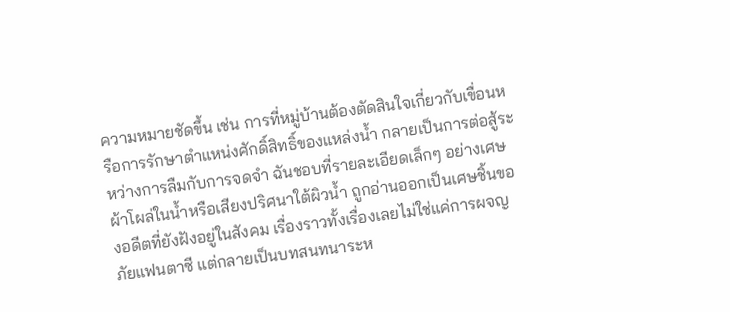ความหมายชัดขึ้น เช่น การที่หมู่บ้านต้องตัดสินใจเกี่ยวกับเขื่อนหรือการรักษาตำแหน่งศักดิ์สิทธิ์ของแหล่งน้ำ กลายเป็นการต่อสู้ระหว่างการลืมกับการจดจำ ฉันชอบที่รายละเอียดเล็กๆ อย่างเศษผ้าโผล่ในน้ำหรือเสียงปริศนาใต้ผิวน้ำ ถูกอ่านออกเป็นเศษชิ้นของอดีตที่ยังฝังอยู่ในสังคม เรื่องราวทั้งเรื่องเลยไม่ใช่แค่การผจญภัยแฟนตาซี แต่กลายเป็นบทสนทนาระห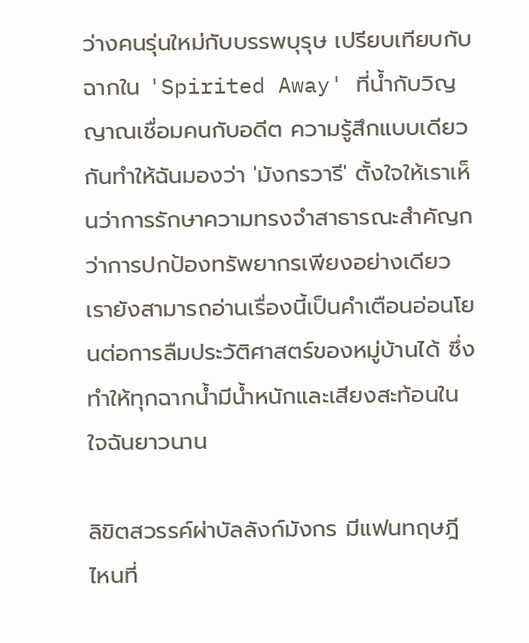ว่างคนรุ่นใหม่กับบรรพบุรุษ เปรียบเทียบกับฉากใน 'Spirited Away' ที่น้ำกับวิญญาณเชื่อมคนกับอดีต ความรู้สึกแบบเดียวกันทำให้ฉันมองว่า 'มังกรวารี' ตั้งใจให้เราเห็นว่าการรักษาความทรงจำสาธารณะสำคัญกว่าการปกป้องทรัพยากรเพียงอย่างเดียว เรายังสามารถอ่านเรื่องนี้เป็นคำเตือนอ่อนโยนต่อการลืมประวัติศาสตร์ของหมู่บ้านได้ ซึ่งทำให้ทุกฉากน้ำมีน้ำหนักและเสียงสะท้อนในใจฉันยาวนาน

ลิขิตสวรรค์ผ่าบัลลังก์มังกร มีแฟนทฤษฎีไหนที่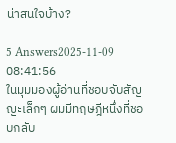น่าสนใจบ้าง?

5 Answers2025-11-09 08:41:56
ในมุมมองผู้อ่านที่ชอบจับสัญญะเล็กๆ ผมมีทฤษฎีหนึ่งที่ชอบกลับ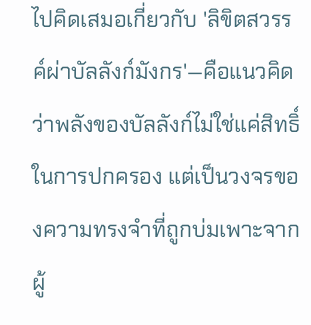ไปคิดเสมอเกี่ยวกับ 'ลิขิตสวรรค์ผ่าบัลลังก์มังกร'—คือแนวคิดว่าพลังของบัลลังก์ไม่ใช่แค่สิทธิ์ในการปกครอง แต่เป็นวงจรของความทรงจำที่ถูกบ่มเพาะจากผู้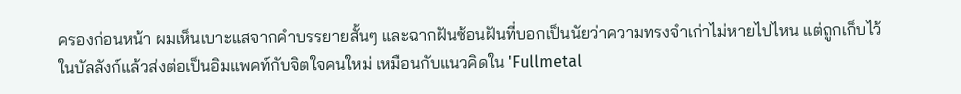ครองก่อนหน้า ผมเห็นเบาะแสจากคำบรรยายสั้นๆ และฉากฝันซ้อนฝันที่บอกเป็นนัยว่าความทรงจำเก่าไม่หายไปไหน แต่ถูกเก็บไว้ในบัลลังก์แล้วส่งต่อเป็นอิมแพคท์กับจิตใจคนใหม่ เหมือนกับแนวคิดใน 'Fullmetal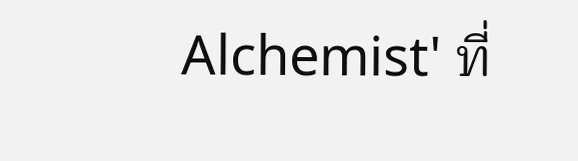Alchemist' ที่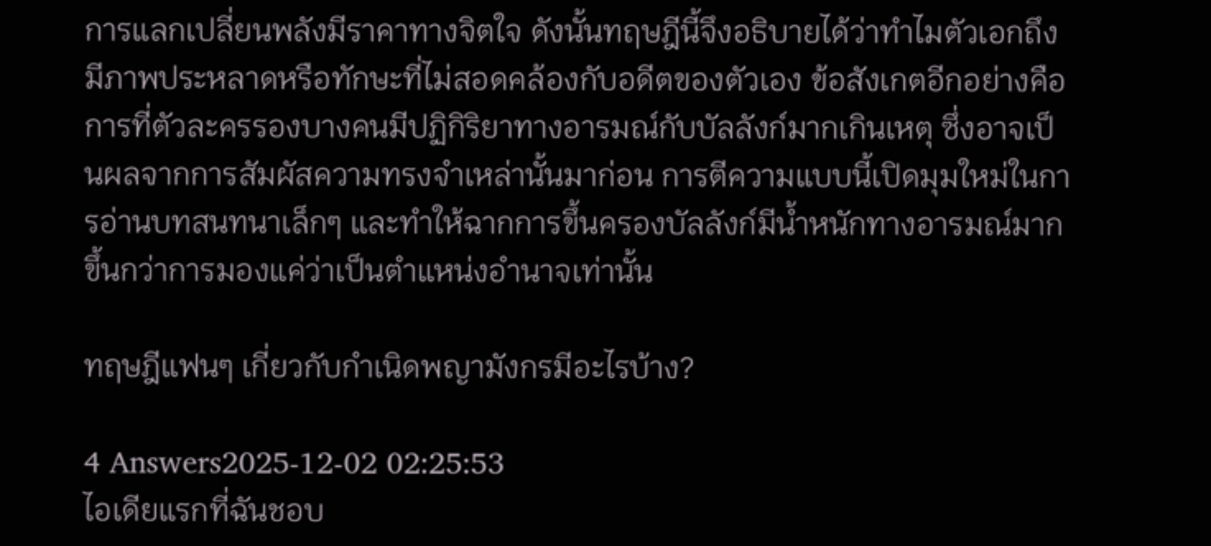การแลกเปลี่ยนพลังมีราคาทางจิตใจ ดังนั้นทฤษฎีนี้จึงอธิบายได้ว่าทำไมตัวเอกถึงมีภาพประหลาดหรือทักษะที่ไม่สอดคล้องกับอดีตของตัวเอง ข้อสังเกตอีกอย่างคือการที่ตัวละครรองบางคนมีปฏิกิริยาทางอารมณ์กับบัลลังก์มากเกินเหตุ ซึ่งอาจเป็นผลจากการสัมผัสความทรงจำเหล่านั้นมาก่อน การตีความแบบนี้เปิดมุมใหม่ในการอ่านบทสนทนาเล็กๆ และทำให้ฉากการขึ้นครองบัลลังก์มีน้ำหนักทางอารมณ์มากขึ้นกว่าการมองแค่ว่าเป็นตำแหน่งอำนาจเท่านั้น

ทฤษฎีแฟนๆ เกี่ยวกับกำเนิดพญามังกรมีอะไรบ้าง?

4 Answers2025-12-02 02:25:53
ไอเดียแรกที่ฉันชอบ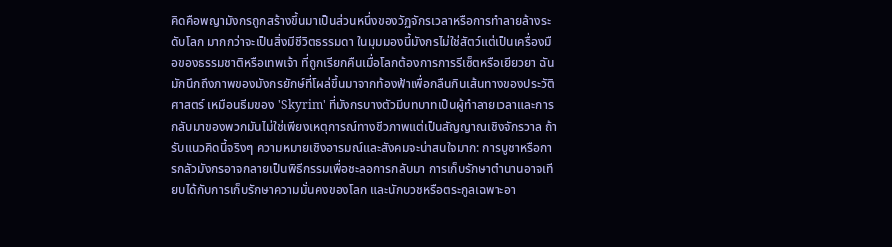คิดคือพญามังกรถูกสร้างขึ้นมาเป็นส่วนหนึ่งของวัฏจักรเวลาหรือการทำลายล้างระดับโลก มากกว่าจะเป็นสิ่งมีชีวิตธรรมดา ในมุมมองนี้มังกรไม่ใช่สัตว์แต่เป็นเครื่องมือของธรรมชาติหรือเทพเจ้า ที่ถูกเรียกคืนเมื่อโลกต้องการการรีเซ็ตหรือเยียวยา ฉันมักนึกถึงภาพของมังกรยักษ์ที่โผล่ขึ้นมาจากท้องฟ้าเพื่อกลืนกินเส้นทางของประวัติศาสตร์ เหมือนธีมของ 'Skyrim' ที่มังกรบางตัวมีบทบาทเป็นผู้ทำลายเวลาและการกลับมาของพวกมันไม่ใช่เพียงเหตุการณ์ทางชีวภาพแต่เป็นสัญญาณเชิงจักรวาล ถ้ารับแนวคิดนี้จริงๆ ความหมายเชิงอารมณ์และสังคมจะน่าสนใจมาก: การบูชาหรือการกลัวมังกรอาจกลายเป็นพิธีกรรมเพื่อชะลอการกลับมา การเก็บรักษาตำนานอาจเทียบได้กับการเก็บรักษาความมั่นคงของโลก และนักบวชหรือตระกูลเฉพาะอา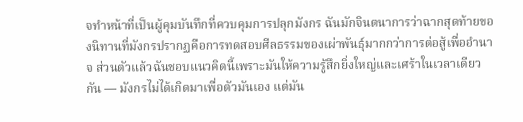จทำหน้าที่เป็นผู้คุมบันทึกที่ควบคุมการปลุกมังกร ฉันมักจินตนาการว่าฉากสุดท้ายของนิทานที่มังกรปรากฏคือการทดสอบศีลธรรมของเผ่าพันธุ์มากกว่าการต่อสู้เพื่ออำนาจ ส่วนตัวแล้วฉันชอบแนวคิดนี้เพราะมันให้ความรู้สึกยิ่งใหญ่และเศร้าในเวลาเดียวกัน — มังกรไม่ได้เกิดมาเพื่อตัวมันเอง แต่มัน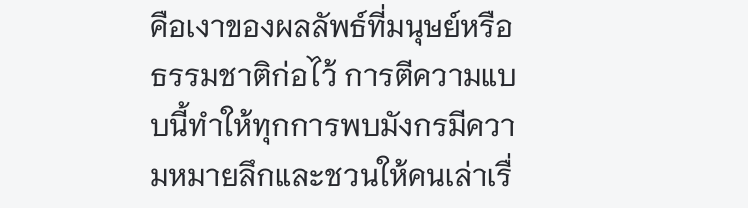คือเงาของผลลัพธ์ที่มนุษย์หรือธรรมชาติก่อไว้ การตีความแบบนี้ทำให้ทุกการพบมังกรมีความหมายลึกและชวนให้คนเล่าเรื่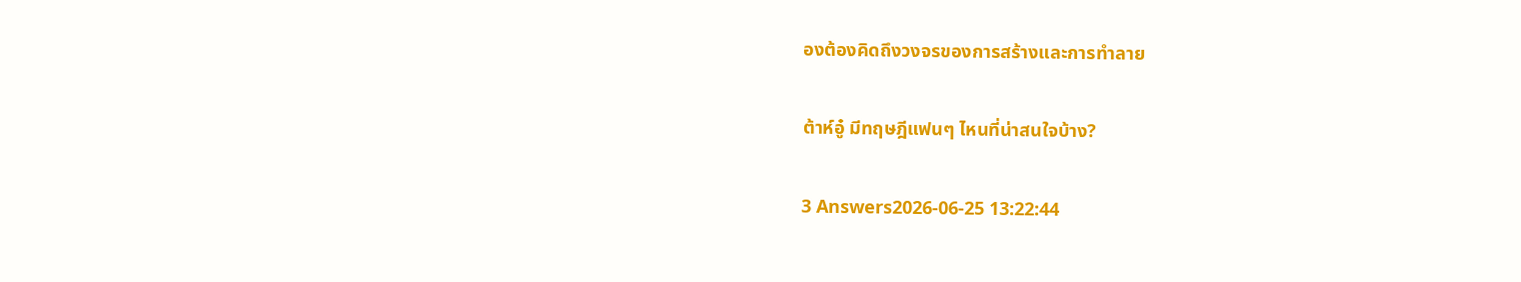องต้องคิดถึงวงจรของการสร้างและการทำลาย

ต้าห์อู๋ มีทฤษฎีแฟนๆ ไหนที่น่าสนใจบ้าง?

3 Answers2026-06-25 13:22:44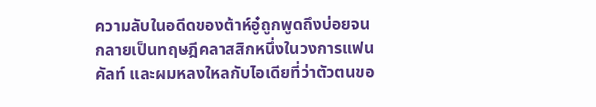ความลับในอดีดของต้าห์อู๋ถูกพูดถึงบ่อยจนกลายเป็นทฤษฎีคลาสสิกหนึ่งในวงการแฟนคัลท์ และผมหลงใหลกับไอเดียที่ว่าตัวตนขอ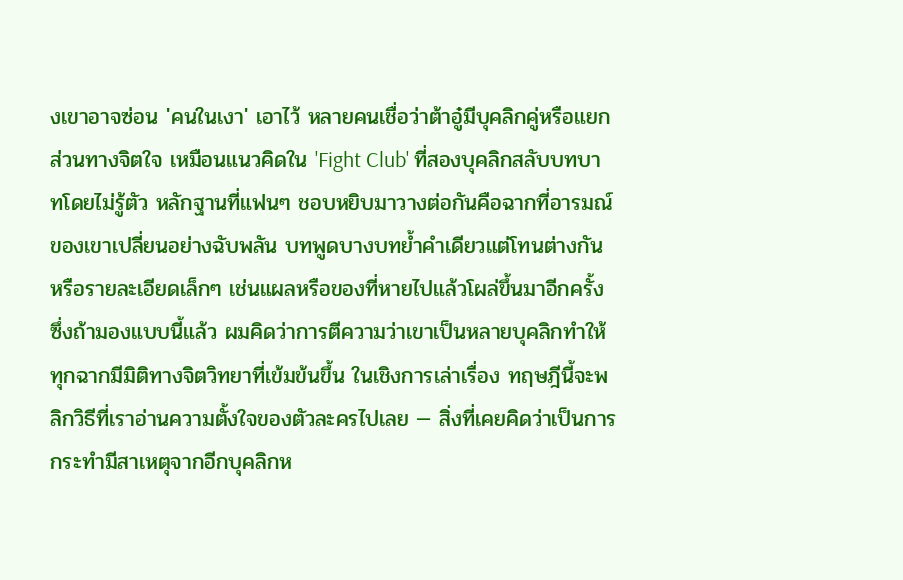งเขาอาจซ่อน 'คนในเงา' เอาไว้ หลายคนเชื่อว่าต้าอู๋มีบุคลิกคู่หรือแยกส่วนทางจิตใจ เหมือนแนวคิดใน 'Fight Club' ที่สองบุคลิกสลับบทบาทโดยไม่รู้ตัว หลักฐานที่แฟนๆ ชอบหยิบมาวางต่อกันคือฉากที่อารมณ์ของเขาเปลี่ยนอย่างฉับพลัน บทพูดบางบทย้ำคำเดียวแต่โทนต่างกัน หรือรายละเอียดเล็กๆ เช่นแผลหรือของที่หายไปแล้วโผล่ขึ้นมาอีกครั้ง ซึ่งถ้ามองแบบนี้แล้ว ผมคิดว่าการตีความว่าเขาเป็นหลายบุคลิกทำให้ทุกฉากมีมิติทางจิตวิทยาที่เข้มข้นขึ้น ในเชิงการเล่าเรื่อง ทฤษฎีนี้จะพลิกวิธีที่เราอ่านความตั้งใจของตัวละครไปเลย — สิ่งที่เคยคิดว่าเป็นการกระทำมีสาเหตุจากอีกบุคลิกห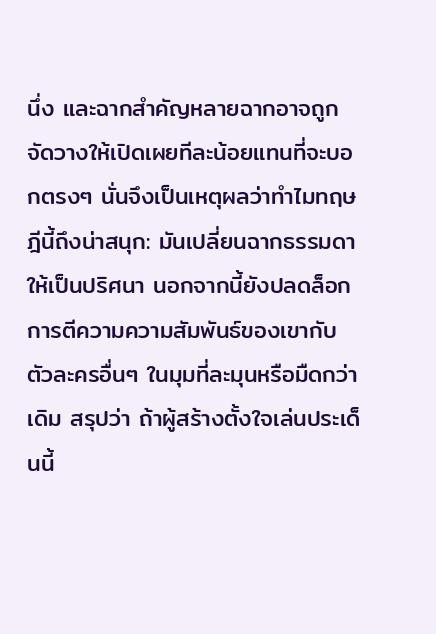นึ่ง และฉากสำคัญหลายฉากอาจถูกจัดวางให้เปิดเผยทีละน้อยแทนที่จะบอกตรงๆ นั่นจึงเป็นเหตุผลว่าทำไมทฤษฎีนี้ถึงน่าสนุก: มันเปลี่ยนฉากธรรมดาให้เป็นปริศนา นอกจากนี้ยังปลดล็อกการตีความความสัมพันธ์ของเขากับตัวละครอื่นๆ ในมุมที่ละมุนหรือมืดกว่าเดิม สรุปว่า ถ้าผู้สร้างตั้งใจเล่นประเด็นนี้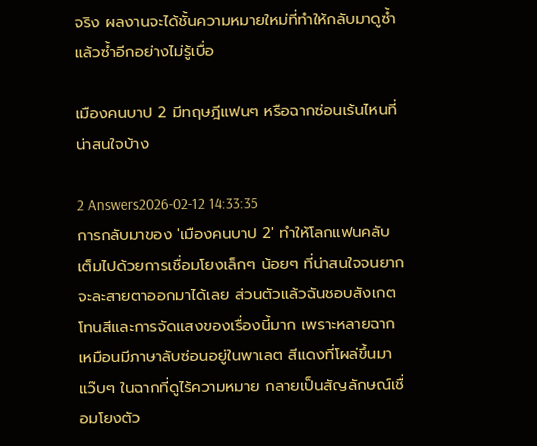จริง ผลงานจะได้ชั้นความหมายใหม่ที่ทำให้กลับมาดูซ้ำแล้วซ้ำอีกอย่างไม่รู้เบื่อ

เมืองคนบาป 2 มีทฤษฎีแฟนๆ หรือฉากซ่อนเร้นไหนที่น่าสนใจบ้าง

2 Answers2026-02-12 14:33:35
การกลับมาของ 'เมืองคนบาป 2' ทำให้โลกแฟนคลับเต็มไปด้วยการเชื่อมโยงเล็กๆ น้อยๆ ที่น่าสนใจจนยากจะละสายตาออกมาได้เลย ส่วนตัวแล้วฉันชอบสังเกตโทนสีและการจัดแสงของเรื่องนี้มาก เพราะหลายฉากเหมือนมีภาษาลับซ่อนอยู่ในพาเลต สีแดงที่โผล่ขึ้นมาแว๊บๆ ในฉากที่ดูไร้ความหมาย กลายเป็นสัญลักษณ์เชื่อมโยงตัว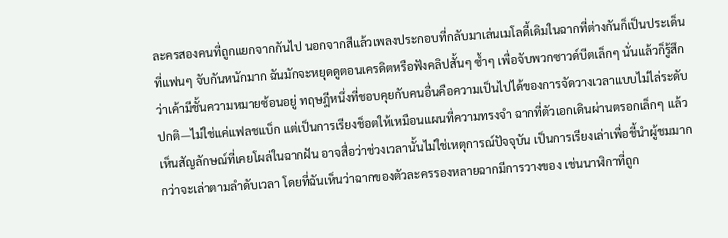ละครสองคนที่ถูกแยกจากกันไป นอกจากสีแล้วเพลงประกอบที่กลับมาเล่นเมโลดี้เดิมในฉากที่ต่างกันก็เป็นประเด็นที่แฟนๆ จับกันหนักมาก ฉันมักจะหยุดดูตอนเครดิตหรือฟังคลิปสั้นๆ ซ้ำๆ เพื่อจับพวกซาวด์บีตเล็กๆ นั่นแล้วก็รู้สึกว่าเค้ามีชั้นความหมายซ้อนอยู่ ทฤษฎีหนึ่งที่ชอบคุยกับคนอื่นคือความเป็นไปได้ของการจัดวางเวลาแบบไม่ไล่ระดับปกติ—ไม่ใช่แค่แฟลชแบ็ก แต่เป็นการเรียงช็อตให้เหมือนแผนที่ความทรงจำ ฉากที่ตัวเอกเดินผ่านตรอกเล็กๆ แล้วเห็นสัญลักษณ์ที่เคยโผล่ในฉากฝัน อาจสื่อว่าช่วงเวลานั้นไม่ใช่เหตุการณ์ปัจจุบัน เป็นการเรียงเล่าเพื่อชี้นำผู้ชมมากกว่าจะเล่าตามลำดับเวลา โดยที่ฉันเห็นว่าฉากของตัวละครรองหลายฉากมีการวางของ เช่นนาฬิกาที่ถูก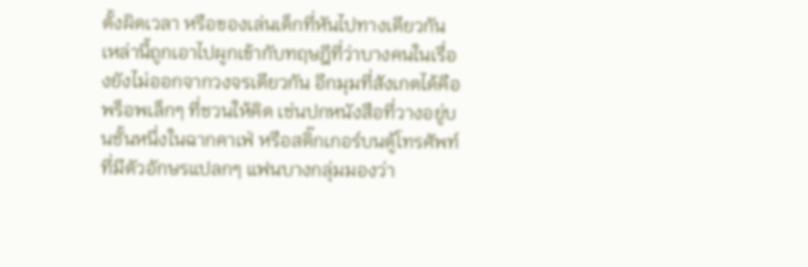ตั้งผิดเวลา หรือของเล่นเด็กที่หันไปทางเดียวกัน เหล่านี้ถูกเอาไปผูกเข้ากับทฤษฎีที่ว่าบางคนในเรื่องยังไม่ออกจากวงจรเดียวกัน อีกมุมที่สังเกตได้คือพร็อพเล็กๆ ที่ชวนให้คิด เช่นปกหนังสือที่วางอยู่บนชั้นหนึ่งในฉากคาเฟ่ หรือสติ๊กเกอร์บนตู้โทรศัพท์ที่มีตัวอักษรแปลกๆ แฟนบางกลุ่มมองว่า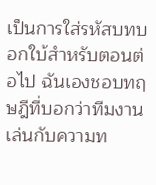เป็นการใส่รหัสบทบอกใบ้สำหรับตอนต่อไป ฉันเองชอบทฤษฎีที่บอกว่าทีมงานเล่นกับความท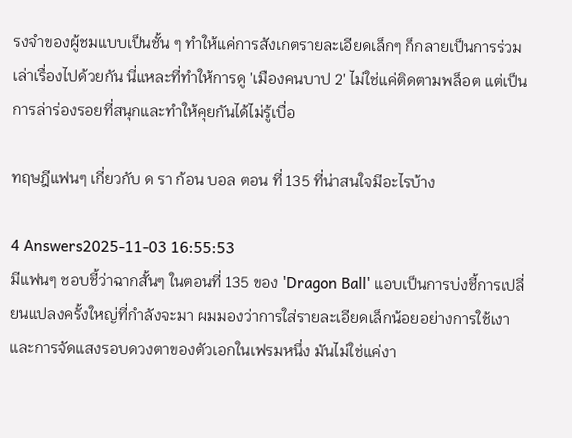รงจำของผู้ชมแบบเป็นชั้น ๆ ทำให้แค่การสังเกตรายละเอียดเล็กๆ ก็กลายเป็นการร่วมเล่าเรื่องไปด้วยกัน นี่แหละที่ทำให้การดู 'เมืองคนบาป 2' ไม่ใช่แค่ติดตามพล็อต แต่เป็นการล่าร่องรอยที่สนุกและทำให้คุยกันได้ไม่รู้เบื่อ

ทฤษฎีแฟนๆ เกี่ยวกับ ด รา ก้อน บอล ตอน ที่ 135 ที่น่าสนใจมีอะไรบ้าง

4 Answers2025-11-03 16:55:53
มีแฟนๆ ชอบชี้ว่าฉากสั้นๆ ในตอนที่ 135 ของ 'Dragon Ball' แอบเป็นการบ่งชี้การเปลี่ยนแปลงครั้งใหญ่ที่กำลังจะมา ผมมองว่าการใส่รายละเอียดเล็กน้อยอย่างการใช้เงาและการจัดแสงรอบดวงตาของตัวเอกในเฟรมหนึ่ง มันไม่ใช่แค่งา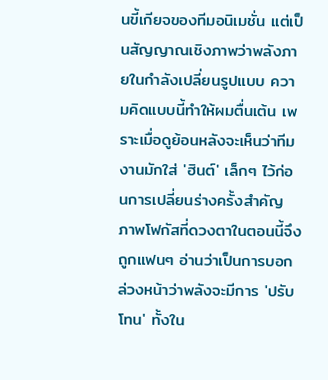นขี้เกียจของทีมอนิเมชั่น แต่เป็นสัญญาณเชิงภาพว่าพลังภายในกำลังเปลี่ยนรูปแบบ ความคิดแบบนี้ทำให้ผมตื่นเต้น เพราะเมื่อดูย้อนหลังจะเห็นว่าทีมงานมักใส่ 'ฮินต์' เล็กๆ ไว้ก่อนการเปลี่ยนร่างครั้งสำคัญ ภาพโฟกัสที่ดวงตาในตอนนี้จึงถูกแฟนๆ อ่านว่าเป็นการบอกล่วงหน้าว่าพลังจะมีการ 'ปรับโทน' ทั้งใน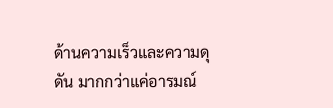ด้านความเร็วและความดุดัน มากกว่าแค่อารมณ์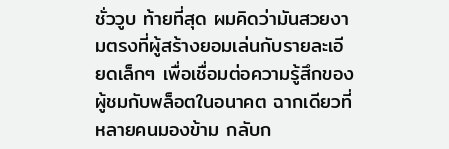ชั่ววูบ ท้ายที่สุด ผมคิดว่ามันสวยงามตรงที่ผู้สร้างยอมเล่นกับรายละเอียดเล็กๆ เพื่อเชื่อมต่อความรู้สึกของผู้ชมกับพล็อตในอนาคต ฉากเดียวที่หลายคนมองข้าม กลับก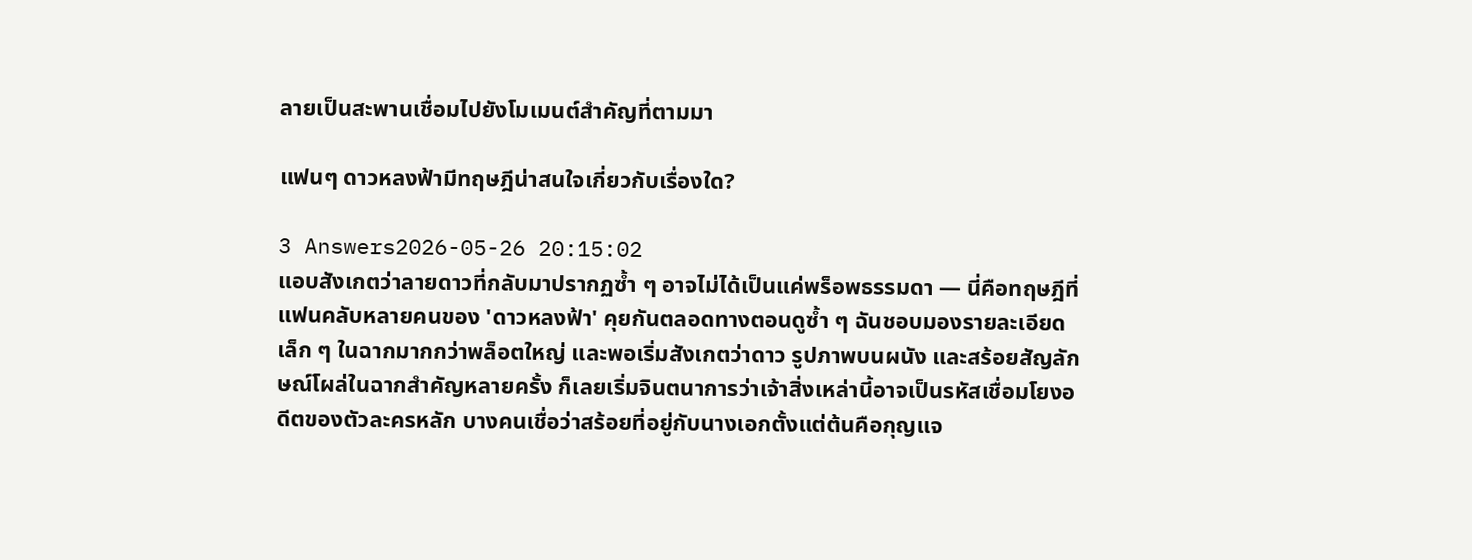ลายเป็นสะพานเชื่อมไปยังโมเมนต์สำคัญที่ตามมา

แฟนๆ ดาวหลงฟ้ามีทฤษฎีน่าสนใจเกี่ยวกับเรื่องใด?

3 Answers2026-05-26 20:15:02
แอบสังเกตว่าลายดาวที่กลับมาปรากฏซ้ำ ๆ อาจไม่ได้เป็นแค่พร็อพธรรมดา — นี่คือทฤษฎีที่แฟนคลับหลายคนของ 'ดาวหลงฟ้า' คุยกันตลอดทางตอนดูซ้ำ ๆ ฉันชอบมองรายละเอียดเล็ก ๆ ในฉากมากกว่าพล็อตใหญ่ และพอเริ่มสังเกตว่าดาว รูปภาพบนผนัง และสร้อยสัญลักษณ์โผล่ในฉากสำคัญหลายครั้ง ก็เลยเริ่มจินตนาการว่าเจ้าสิ่งเหล่านี้อาจเป็นรหัสเชื่อมโยงอดีตของตัวละครหลัก บางคนเชื่อว่าสร้อยที่อยู่กับนางเอกตั้งแต่ต้นคือกุญแจ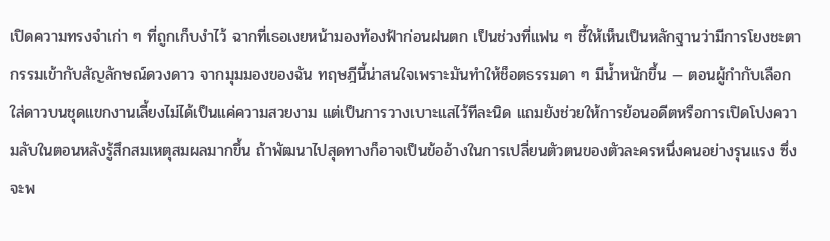เปิดความทรงจำเก่า ๆ ที่ถูกเก็บงำไว้ ฉากที่เธอเงยหน้ามองท้องฟ้าก่อนฝนตก เป็นช่วงที่แฟน ๆ ชี้ให้เห็นเป็นหลักฐานว่ามีการโยงชะตากรรมเข้ากับสัญลักษณ์ดวงดาว จากมุมมองของฉัน ทฤษฎีนี้น่าสนใจเพราะมันทำให้ช็อตธรรมดา ๆ มีน้ำหนักขึ้น — ตอนผู้กำกับเลือกใส่ดาวบนชุดแขกงานเลี้ยงไม่ได้เป็นแค่ความสวยงาม แต่เป็นการวางเบาะแสไว้ทีละนิด แถมยังช่วยให้การย้อนอดีตหรือการเปิดโปงความลับในตอนหลังรู้สึกสมเหตุสมผลมากขึ้น ถ้าพัฒนาไปสุดทางก็อาจเป็นข้ออ้างในการเปลี่ยนตัวตนของตัวละครหนึ่งคนอย่างรุนแรง ซึ่งจะพ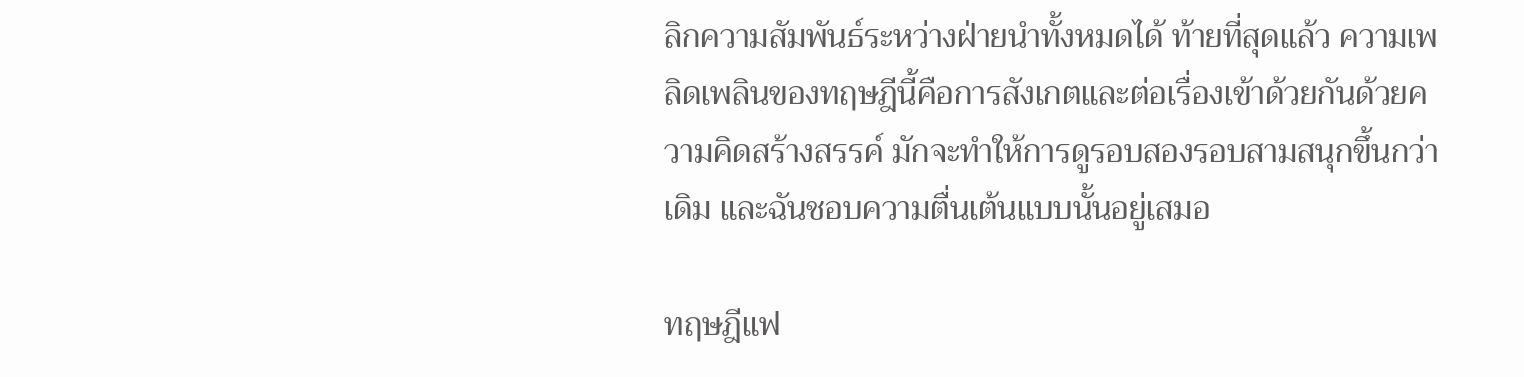ลิกความสัมพันธ์ระหว่างฝ่ายนำทั้งหมดได้ ท้ายที่สุดแล้ว ความเพลิดเพลินของทฤษฎีนี้คือการสังเกตและต่อเรื่องเข้าด้วยกันด้วยความคิดสร้างสรรค์ มักจะทำให้การดูรอบสองรอบสามสนุกขึ้นกว่าเดิม และฉันชอบความตื่นเต้นแบบนั้นอยู่เสมอ

ทฤษฎีแฟ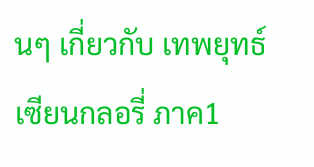นๆ เกี่ยวกับ เทพยุทธ์เซียนกลอรี่ ภาค1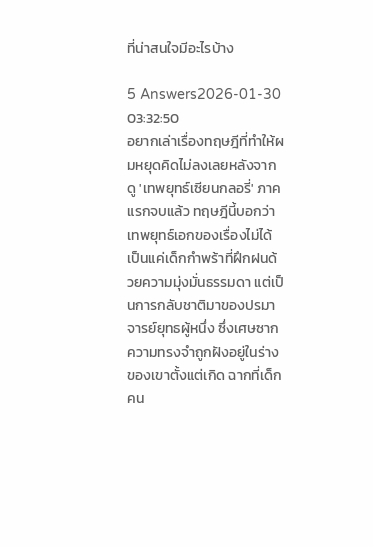ที่น่าสนใจมีอะไรบ้าง

5 Answers2026-01-30 03:32:50
อยากเล่าเรื่องทฤษฎีที่ทำให้ผมหยุดคิดไม่ลงเลยหลังจากดู 'เทพยุทธ์เซียนกลอรี่' ภาคแรกจบแล้ว ทฤษฎีนี้บอกว่าเทพยุทธ์เอกของเรื่องไม่ได้เป็นแค่เด็กกำพร้าที่ฝึกฝนด้วยความมุ่งมั่นธรรมดา แต่เป็นการกลับชาติมาของปรมาจารย์ยุทธผู้หนึ่ง ซึ่งเศษซากความทรงจำถูกฝังอยู่ในร่างของเขาตั้งแต่เกิด ฉากที่เด็กคน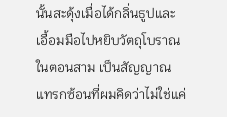นั้นสะดุ้งเมื่อได้กลิ่นธูปและเอื้อมมือไปหยิบวัตถุโบราณในตอนสาม เป็นสัญญาณแทรกซ้อนที่ผมคิดว่าไม่ใช่แค่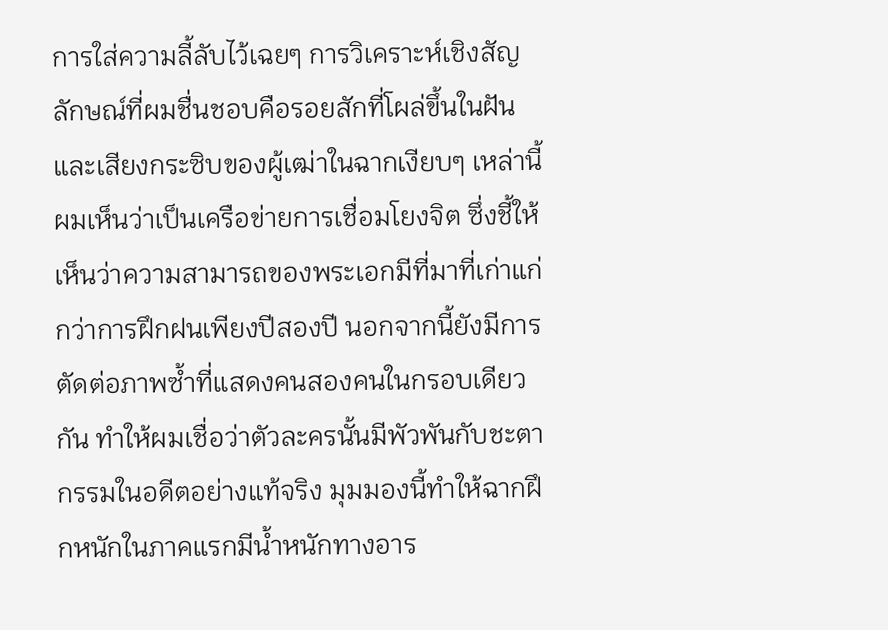การใส่ความลี้ลับไว้เฉยๆ การวิเคราะห์เชิงสัญลักษณ์ที่ผมชื่นชอบคือรอยสักที่โผล่ขึ้นในฝันและเสียงกระซิบของผู้เฒ่าในฉากเงียบๆ เหล่านี้ผมเห็นว่าเป็นเครือข่ายการเชื่อมโยงจิต ซึ่งชี้ให้เห็นว่าความสามารถของพระเอกมีที่มาที่เก่าแก่กว่าการฝึกฝนเพียงปีสองปี นอกจากนี้ยังมีการตัดต่อภาพซ้ำที่แสดงคนสองคนในกรอบเดียวกัน ทำให้ผมเชื่อว่าตัวละครนั้นมีพัวพันกับชะตากรรมในอดีตอย่างแท้จริง มุมมองนี้ทำให้ฉากฝึกหนักในภาคแรกมีน้ำหนักทางอาร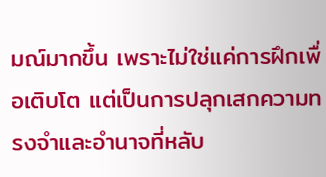มณ์มากขึ้น เพราะไม่ใช่แค่การฝึกเพื่อเติบโต แต่เป็นการปลุกเสกความทรงจำและอำนาจที่หลับ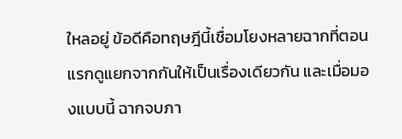ใหลอยู่ ข้อดีคือทฤษฎีนี้เชื่อมโยงหลายฉากที่ตอนแรกดูแยกจากกันให้เป็นเรื่องเดียวกัน และเมื่อมองแบบนี้ ฉากจบภา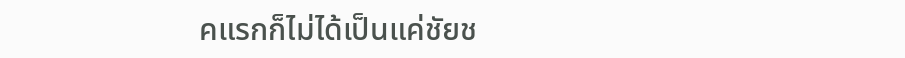คแรกก็ไม่ได้เป็นแค่ชัยช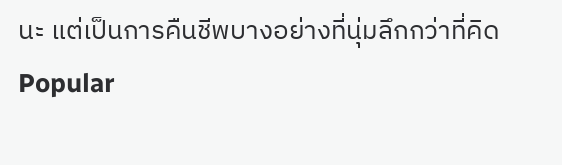นะ แต่เป็นการคืนชีพบางอย่างที่นุ่มลึกกว่าที่คิด
Popular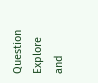Question
Explore and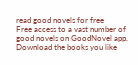read good novels for free
Free access to a vast number of good novels on GoodNovel app. Download the books you like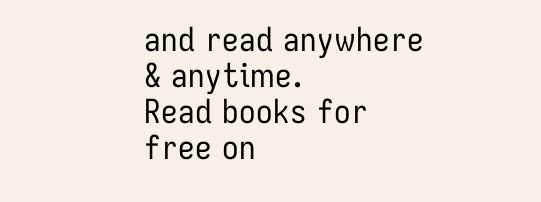and read anywhere & anytime.
Read books for free on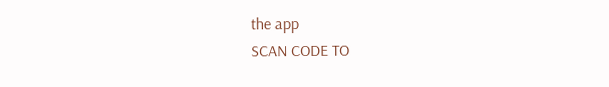the app
SCAN CODE TO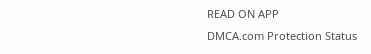READ ON APP
DMCA.com Protection Status